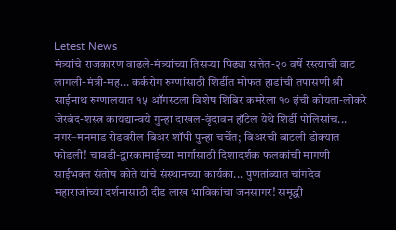Letest News
मंत्र्यांचे राजकारण वाढले-मंत्र्यांच्या तिसऱ्या पिढ्या सत्तेत-२० वर्षे रस्त्याची वाट लागली-मंत्री-मह... कर्करोग रुग्णांसाठी शिर्डीत मोफत हाडांची तपासणी श्री साईनाथ रुग्णालयात १५ ऑगस्टला विशेष शिबिर कमरेला १० इंची कोयता-लोकरे जेरबंद-शस्त्र कायद्यान्वये गुन्हा दाखल-वृंदावन हॉटेल येथे शिर्डी पोलिसांच... नगर–मनमाड रोडवरील बिअर शॉपी पुन्हा चर्चेत; बिअरची बाटली डोक्यात फोडली! चावडी-द्वारकामाईच्या मार्गासाठी दिशादर्शक फलकांची मागणी साईभक्त संतोष कोते यांचे संस्थानच्या कार्यका... पुणतांब्यात चांगदेव महाराजांच्या दर्शनासाठी दीड लाख भाविकांचा जनसागर! समृद्धी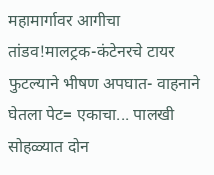महामार्गावर आगीचा तांडव!मालट्रक-कंटेनरचे टायर फुटल्याने भीषण अपघात- वाहनाने घेतला पेट= एकाचा... पालखी सोहळ्यात दोन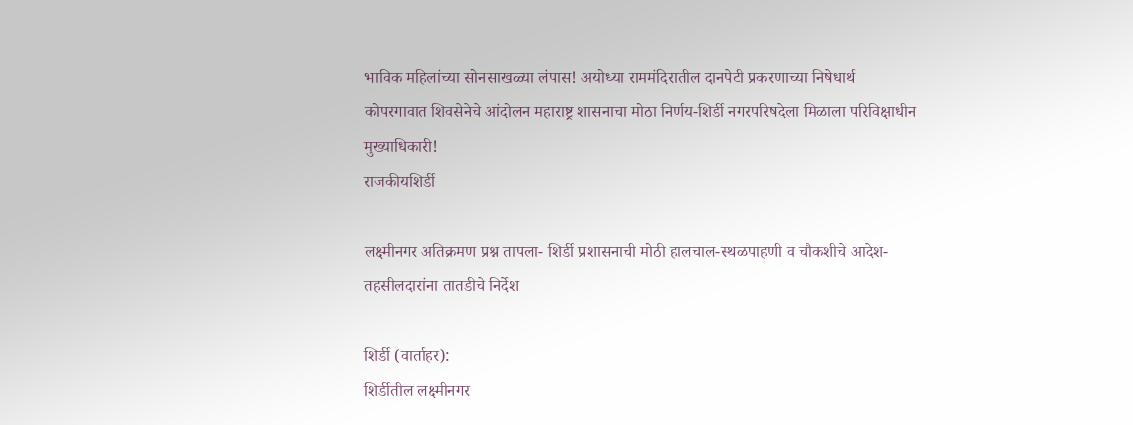भाविक महिलांच्या सोनसाखळ्या लंपास! अयोध्या राममंदिरातील दानपेटी प्रकरणाच्या निषेधार्थ कोपरगावात शिवसेनेचे आंदोलन महाराष्ट्र शासनाचा मोठा निर्णय-शिर्डी नगरपरिषदेला मिळाला परिविक्षाधीन मुख्याधिकारी!
राजकीयशिर्डी

लक्ष्मीनगर अतिक्रमण प्रश्न तापला- शिर्डी प्रशासनाची मोठी हालचाल-स्थळपाहणी व चौकशीचे आदेश- तहसीलदारांना तातडीचे निर्देश

शिर्डी (वार्ताहर):
शिर्डीतील लक्ष्मीनगर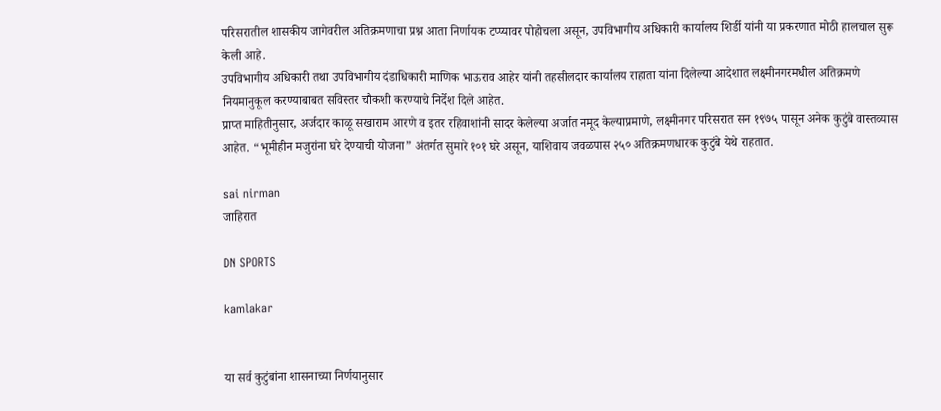परिसरातील शासकीय जागेवरील अतिक्रमणाचा प्रश्न आता निर्णायक टप्प्यावर पोहोचला असून, उपविभागीय अधिकारी कार्यालय शिर्डी यांनी या प्रकरणात मोठी हालचाल सुरू केली आहे.
उपविभागीय अधिकारी तथा उपविभागीय दंडाधिकारी माणिक भाऊराव आहेर यांनी तहसीलदार कार्यालय राहाता यांना दिलेल्या आदेशात लक्ष्मीनगरमधील अतिक्रमणे नियमानुकूल करण्याबाबत सविस्तर चौकशी करण्याचे निर्देश दिले आहेत.
प्राप्त माहितीनुसार, अर्जदार काळू सखाराम आरणे व इतर रहिवाशांनी सादर केलेल्या अर्जात नमूद केल्याप्रमाणे, लक्ष्मीनगर परिसरात सन १९७५ पासून अनेक कुटुंबे वास्तव्यास आहेत. “भूमीहीन मजुरांना घरे देण्याची योजना” अंतर्गत सुमारे १०१ घरे असून, याशिवाय जवळपास २५० अतिक्रमणधारक कुटुंबे येथे राहतात.

sai nirman
जाहिरात

DN SPORTS

kamlakar


या सर्व कुटुंबांना शासनाच्या निर्णयानुसार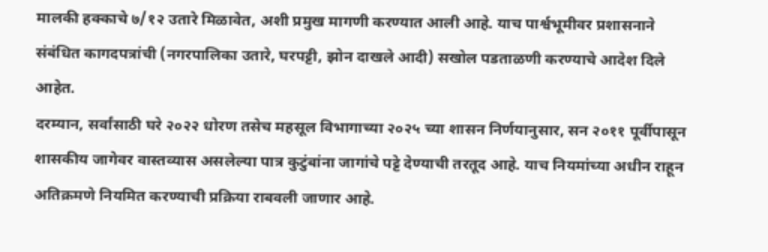मालकी हक्काचे ७/१२ उतारे मिळावेत, अशी प्रमुख मागणी करण्यात आली आहे. याच पार्श्वभूमीवर प्रशासनाने संबंधित कागदपत्रांची (नगरपालिका उतारे, घरपट्टी, झोन दाखले आदी) सखोल पडताळणी करण्याचे आदेश दिले आहेत.
दरम्यान, सर्वांसाठी घरे २०२२ धोरण तसेच महसूल विभागाच्या २०२५ च्या शासन निर्णयानुसार, सन २०११ पूर्वीपासून शासकीय जागेवर वास्तव्यास असलेल्या पात्र कुटुंबांना जागांचे पट्टे देण्याची तरतूद आहे. याच नियमांच्या अधीन राहून अतिक्रमणे नियमित करण्याची प्रक्रिया राबवली जाणार आहे.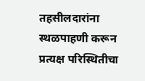तहसीलदारांना स्थळपाहणी करून प्रत्यक्ष परिस्थितीचा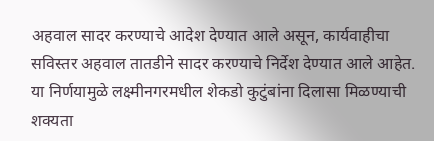अहवाल सादर करण्याचे आदेश देण्यात आले असून, कार्यवाहीचा सविस्तर अहवाल तातडीने सादर करण्याचे निर्देश देण्यात आले आहेत.
या निर्णयामुळे लक्ष्मीनगरमधील शेकडो कुटुंबांना दिलासा मिळण्याची शक्यता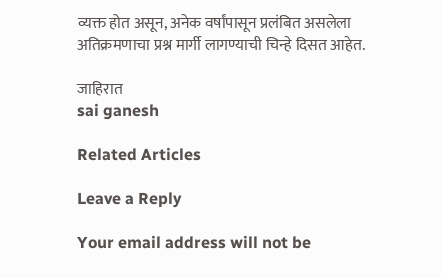व्यक्त होत असून, अनेक वर्षांपासून प्रलंबित असलेला अतिक्रमणाचा प्रश्न मार्गी लागण्याची चिन्हे दिसत आहेत.

जाहिरात
sai ganesh

Related Articles

Leave a Reply

Your email address will not be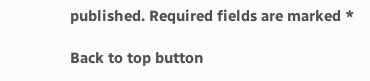published. Required fields are marked *

Back to top button